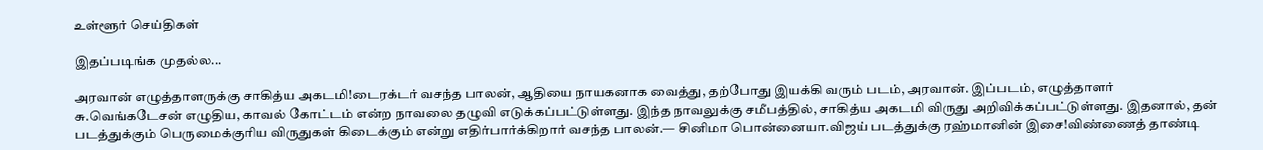உள்ளூர் செய்திகள்

இதப்படிங்க முதல்ல...

அரவான் எழுத்தாளருக்கு சாகித்ய அகடமி!டைரக்டர் வசந்த பாலன், ஆதியை நாயகனாக வைத்து, தற்போது இயக்கி வரும் படம், அரவான். இப்படம், எழுத்தாளர் சு.வெங்கடேசன் எழுதிய, காவல் கோட்டம் என்ற நாவலை தழுவி எடுக்கப்பட்டுள்ளது. இந்த நாவலுக்கு சமீபத்தில், சாகித்ய அகடமி விருது அறிவிக்கப்பட்டுள்ளது. இதனால், தன் படத்துக்கும் பெருமைக்குரிய விருதுகள் கிடைக்கும் என்று எதிர்பார்க்கிறார் வசந்த பாலன்.— சினிமா பொன்னையா.விஜய் படத்துக்கு ரஹ்மானின் இசை!விண்ணைத் தாண்டி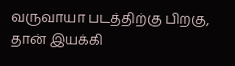வருவாயா படத்திற்கு பிறகு, தான் இயக்கி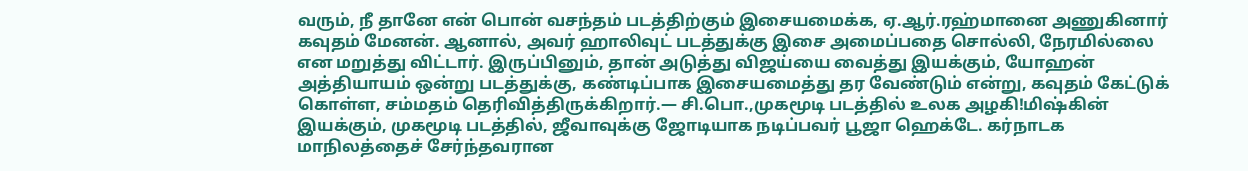வரும், நீ தானே என் பொன் வசந்தம் படத்திற்கும் இசையமைக்க, ஏ.ஆர்.ரஹ்மானை அணுகினார் கவுதம் மேனன். ஆனால், அவர் ஹாலிவுட் படத்துக்கு இசை அமைப்பதை சொல்லி, நேரமில்லை என மறுத்து விட்டார். இருப்பினும், தான் அடுத்து விஜய்யை வைத்து இயக்கும், யோஹன் அத்தியாயம் ஒன்று படத்துக்கு, கண்டிப்பாக இசையமைத்து தர வேண்டும் என்று, கவுதம் கேட்டுக் கொள்ள, சம்மதம் தெரிவித்திருக்கிறார்.— சி.பொ.,முகமூடி படத்தில் உலக அழகி!மிஷ்கின் இயக்கும், முகமூடி படத்தில், ஜீவாவுக்கு ஜோடியாக நடிப்பவர் பூஜா ஹெக்டே. கர்நாடக மாநிலத்தைச் சேர்ந்தவரான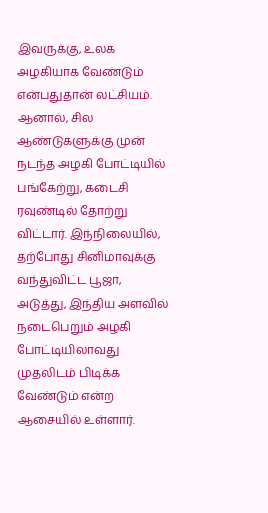இவருக்கு, உலக அழகியாக வேண்டும் என்பதுதான் லட்சியம். ஆனால், சில ஆண்டுகளுக்கு முன் நடந்த அழகி போட்டியில் பங்கேற்று, கடைசி ரவுண்டில் தோற்று விட்டார். இந்நிலையில், தற்போது சினிமாவுக்கு வந்துவிட்ட பூஜா, அடுத்து, இந்திய அளவில் நடைபெறும் அழகி போட்டியிலாவது முதலிடம் பிடிக்க வேண்டும் என்ற ஆசையில் உள்ளார்.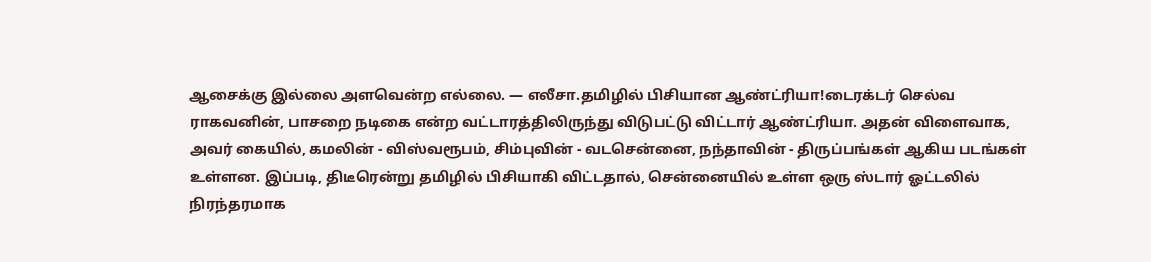ஆசைக்கு இல்லை அளவென்ற எல்லை. — எலீசா.தமிழில் பிசியான ஆண்ட்ரியா!டைரக்டர் செல்வ ராகவனின், பாசறை நடிகை என்ற வட்டாரத்திலிருந்து விடுபட்டு விட்டார் ஆண்ட்ரியா. அதன் விளைவாக, அவர் கையில், கமலின் - விஸ்வரூபம், சிம்புவின் - வடசென்னை, நந்தாவின் - திருப்பங்கள் ஆகிய படங்கள் உள்ளன. இப்படி, திடீரென்று தமிழில் பிசியாகி விட்டதால், சென்னையில் உள்ள ஒரு ஸ்டார் ஓட்டலில் நிரந்தரமாக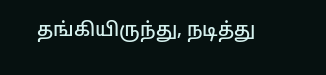தங்கியிருந்து, நடித்து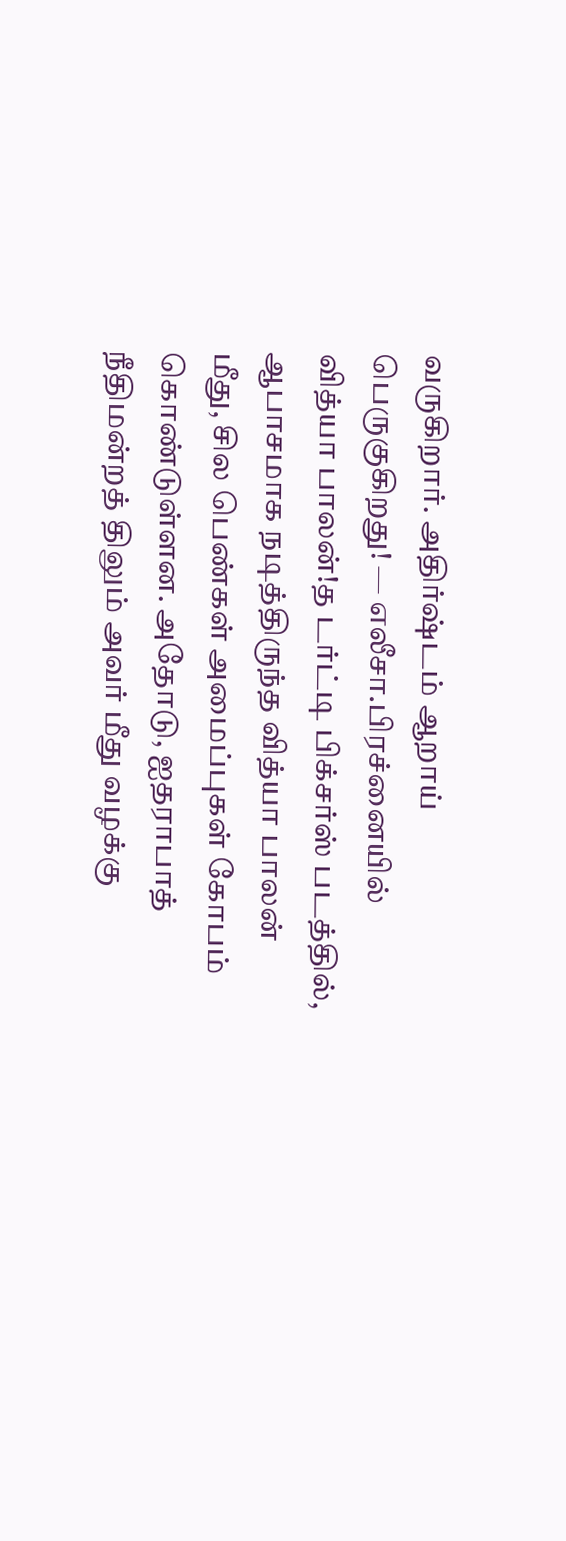வருகிறார். அதிர்ஷ்டம் ஆறாய் பெருகுகிறது! — எலீசா.பிரச்னையில் வித்யா பாலன்!த டர்ட்டி பிக்சர்ஸ் படத்தில், ஆபாசமாக நடித்திருந்த வித்யா பாலன் மீது, சில பெண்கள் அமைப்புகள் கோபம் கொண்டுள்ளன. அதோடு, ஐதராபாத் நீதிமன்றத் திலும் அவர் மீது வழக்கு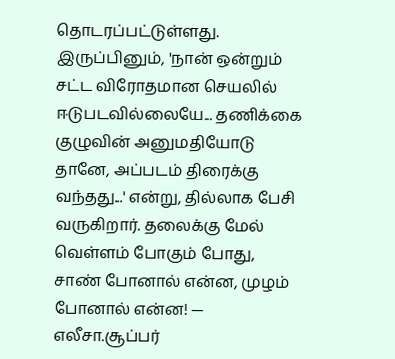தொடரப்பட்டுள்ளது. இருப்பினும், 'நான் ஒன்றும் சட்ட விரோதமான செயலில் ஈடுபடவில்லையே... தணிக்கை குழுவின் அனுமதியோடு தானே, அப்படம் திரைக்கு வந்தது...' என்று, தில்லாக பேசி வருகிறார். தலைக்கு மேல் வெள்ளம் போகும் போது, சாண் போனால் என்ன, முழம் போனால் என்ன! — எலீசா.சூப்பர்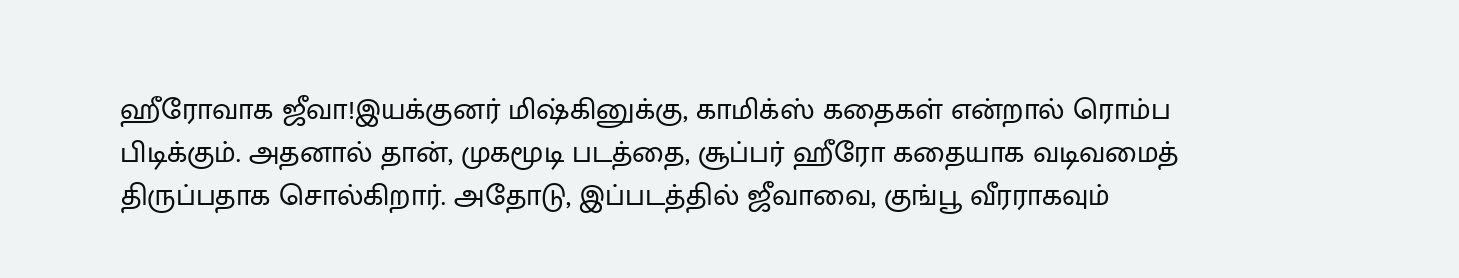ஹீரோவாக ஜீவா!இயக்குனர் மிஷ்கினுக்கு, காமிக்ஸ் கதைகள் என்றால் ரொம்ப பிடிக்கும். அதனால் தான், முகமூடி படத்தை, சூப்பர் ஹீரோ கதையாக வடிவமைத் திருப்பதாக சொல்கிறார். அதோடு, இப்படத்தில் ஜீவாவை, குங்பூ வீரராகவும்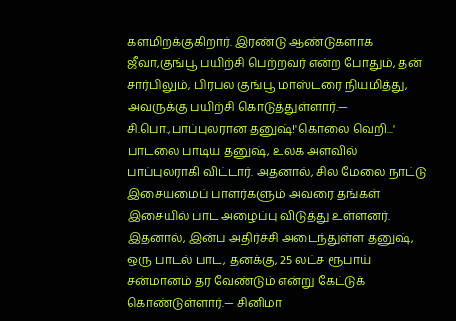களமிறக்குகிறார். இரண்டு ஆண்டுகளாக ஜீவா,குங்பூ பயிற்சி பெற்றவர் என்ற போதும், தன் சார்பிலும், பிரபல குங்பூ மாஸ்டரை நியமித்து, அவருக்கு பயிற்சி கொடுத்துள்ளார்.— சி.பொ.,பாப்புலரான தனுஷ்!'கொலை வெறி...' பாடலை பாடிய தனுஷ், உலக அளவில் பாப்புலராகி விட்டார். அதனால், சில மேலை நாட்டு இசையமைப் பாளர்களும் அவரை தங்கள் இசையில் பாட அழைப்பு விடுத்து உள்ளனர். இதனால், இன்ப அதிர்ச்சி அடைந்துள்ள தனுஷ், ஒரு பாடல் பாட, தனக்கு, 25 லட்ச ரூபாய் சன்மானம் தர வேண்டும் என்று கேட்டுக் கொண்டுள்ளார்.— சினிமா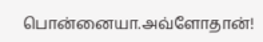பொன்னையா.அவ்ளோதான்!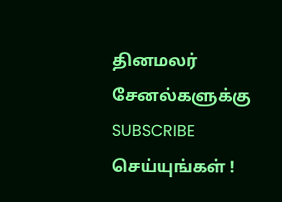தினமலர் சேனல்களுக்கு SUBSCRIBE செய்யுங்கள் !